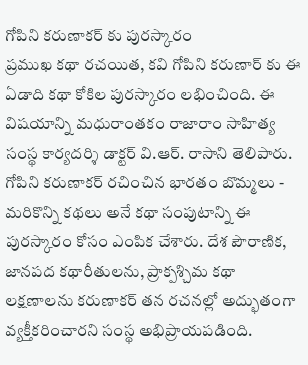గోపిని కరుణాకర్ కు పురస్కారం
ప్రముఖ కథా రచయిత, కవి గోపిని కరుణార్ కు ఈ ఏడాది కథా కోకిల పురస్కారం లభించింది. ఈ విషయాన్ని మధురాంతకం రాజారాం సాహిత్య సంస్థ కార్యదర్శి డాక్టర్ వి.ఆర్. రాసాని తెలిపారు. గోపిని కరుణాకర్ రచించిన భారతం బొమ్మలు - మరికొన్ని కథలు అనే కథా సంపుటాన్ని ఈ పురస్కారం కోసం ఎంపిక చేశారు. దేశ పౌరాణిక, జానపద కథారీతులను, ప్రాక్పశ్చిమ కథా లక్షణాలను కరుణాకర్ తన రచనల్లో అద్భుతంగా వ్యక్తీకరించారని సంస్థ అభిప్రాయపడింది.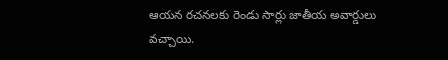ఆయన రచనలకు రెండు సార్లు జాతీయ అవార్డులు వచ్చాయి.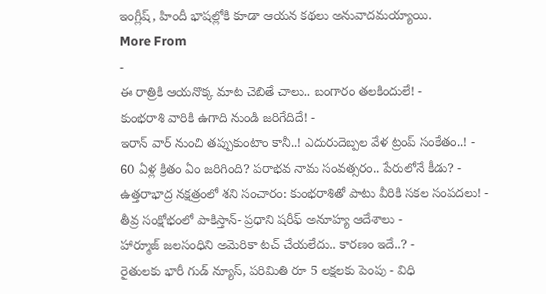ఇంగ్లీష్, హిందీ భాషల్లోకి కూడా ఆయన కథలు అనువాదమయ్యాయి.
More From
-
ఈ రాత్రికి ఆయనొక్క మాట చెబితే చాలు.. బంగారం తలకిందులే! -
కుంభరాశి వారికి ఉగాది నుండి జరిగేదిదే! -
ఇరాన్ వార్ నుంచి తప్పుకుంటాం కానీ..! ఎదురుదెబ్పల వేళ ట్రంప్ సంకేతం..! -
60 ఏళ్ల క్రితం ఏం జరిగింది? పరాభవ నామ సంవత్సరం.. పేరులోనే కీడు? -
ఉత్తరాభాద్ర నక్షత్రంలో శని సంచారం: కుంభరాశితో పాటు వీరికి సకల సంపదలు! -
తీవ్ర సంక్షోభంలో పాకిస్తాన్- ప్రధాని షరీఫ్ అనూహ్య ఆదేశాలు -
హార్మూజ్ జలసంధిని అమెరికా టచ్ చేయలేదు.. కారణం ఇదే..? -
రైతులకు భారీ గుడ్ న్యూస్, పరిమితి రూ 5 లక్షలకు పెంపు - విధి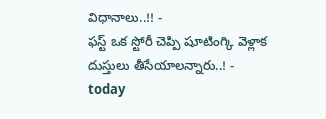విధానాలు..!! -
ఫస్ట్ ఒక స్టోరీ చెప్పి షూటింగ్కి వెళ్లాక దుస్తులు తీసేయాలన్నారు..! -
today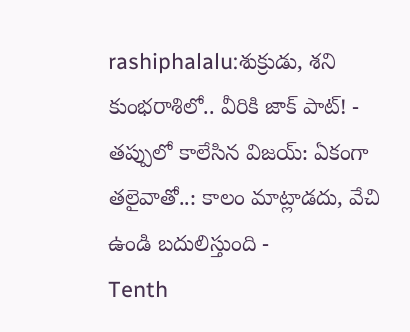rashiphalalu:శుక్రుడు, శని కుంభరాశిలో.. వీరికి జాక్ పాట్! -
తప్పులో కాలేసిన విజయ్: ఏకంగా తలైవాతో..: కాలం మాట్లాడదు, వేచి ఉండి బదులిస్తుంది -
Tenth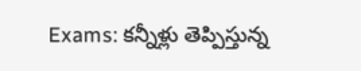Exams: కన్నీళ్లు తెప్పిస్తున్న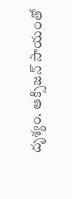దృశ్యం. ఆక్సిజన్ సాయంతో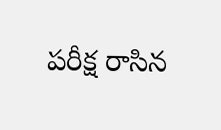పరీక్ష రాసిన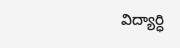విద్యార్ధి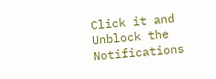Click it and Unblock the Notifications